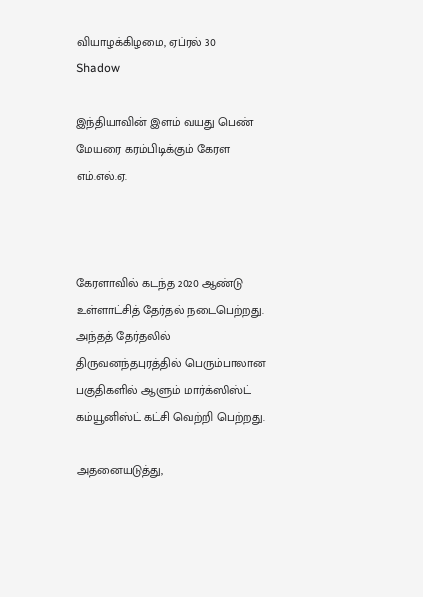வியாழக்கிழமை, ஏப்ரல் 30
Shadow

இந்தியாவின் இளம் வயது பெண் மேயரை கரம்பிடிக்கும் கேரள எம்.எல்.ஏ.



கேரளாவில் கடந்த 2020 ஆண்டு உள்ளாட்சித் தேர்தல் நடைபெற்றது. அந்தத் தேர்தலில் திருவனந்தபுரத்தில் பெரும்பாலான பகுதிகளில் ஆளும் மார்க்ஸிஸ்ட் கம்யூனிஸ்ட் கட்சி வெற்றி பெற்றது.

அதனையடுத்து,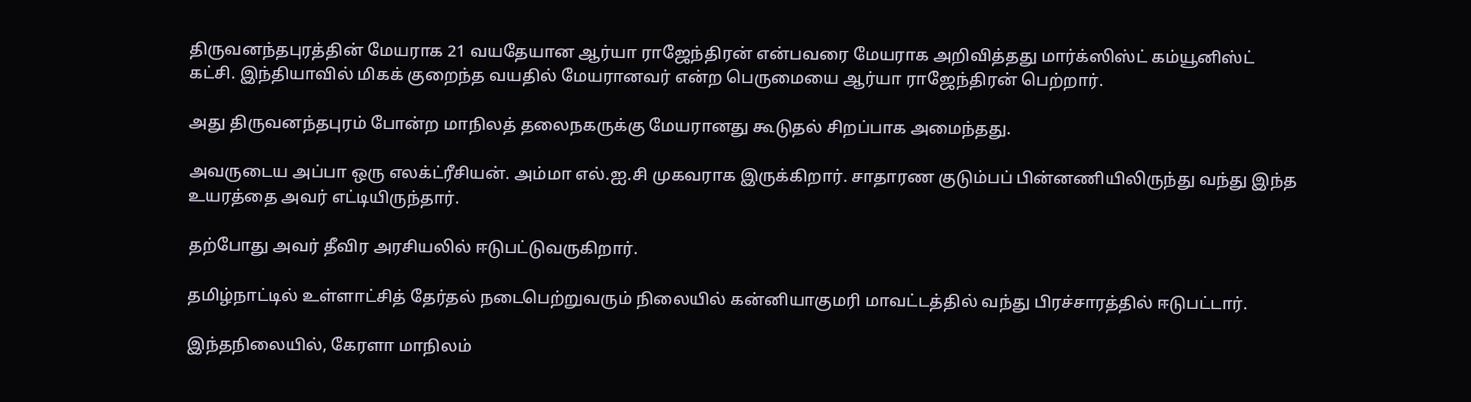திருவனந்தபுரத்தின் மேயராக 21 வயதேயான ஆர்யா ராஜேந்திரன் என்பவரை மேயராக அறிவித்தது மார்க்ஸிஸ்ட் கம்யூனிஸ்ட் கட்சி. இந்தியாவில் மிகக் குறைந்த வயதில் மேயரானவர் என்ற பெருமையை ஆர்யா ராஜேந்திரன் பெற்றார்.

அது திருவனந்தபுரம் போன்ற மாநிலத் தலைநகருக்கு மேயரானது கூடுதல் சிறப்பாக அமைந்தது.

அவருடைய அப்பா ஒரு எலக்ட்ரீசியன். அம்மா எல்.ஐ.சி முகவராக இருக்கிறார். சாதாரண குடும்பப் பின்னணியிலிருந்து வந்து இந்த உயரத்தை அவர் எட்டியிருந்தார்.

தற்போது அவர் தீவிர அரசியலில் ஈடுபட்டுவருகிறார்.

தமிழ்நாட்டில் உள்ளாட்சித் தேர்தல் நடைபெற்றுவரும் நிலையில் கன்னியாகுமரி மாவட்டத்தில் வந்து பிரச்சாரத்தில் ஈடுபட்டார்.

இந்தநிலையில், கேரளா மாநிலம்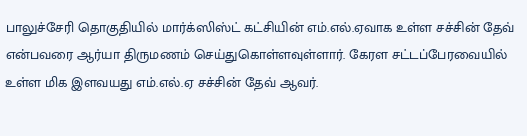பாலுச்சேரி தொகுதியில் மார்க்ஸிஸ்ட் கட்சியின் எம்.எல்.ஏவாக உள்ள சச்சின் தேவ் என்பவரை ஆர்யா திருமணம் செய்துகொள்ளவுள்ளார். கேரள சட்டப்பேரவையில் உள்ள மிக இளவயது எம்.எல்.ஏ சச்சின் தேவ் ஆவர்.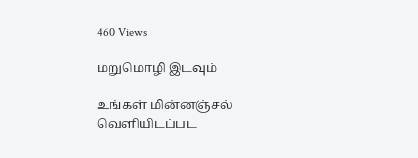460 Views

மறுமொழி இடவும்

உங்கள் மின்னஞ்சல் வெளியிடப்பட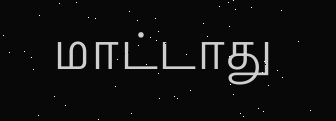மாட்டாது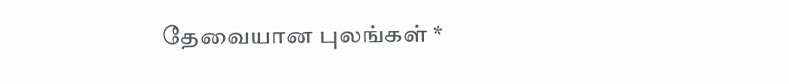தேவையான புலங்கள் *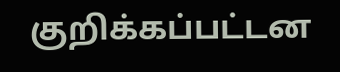குறிக்கப்பட்டன